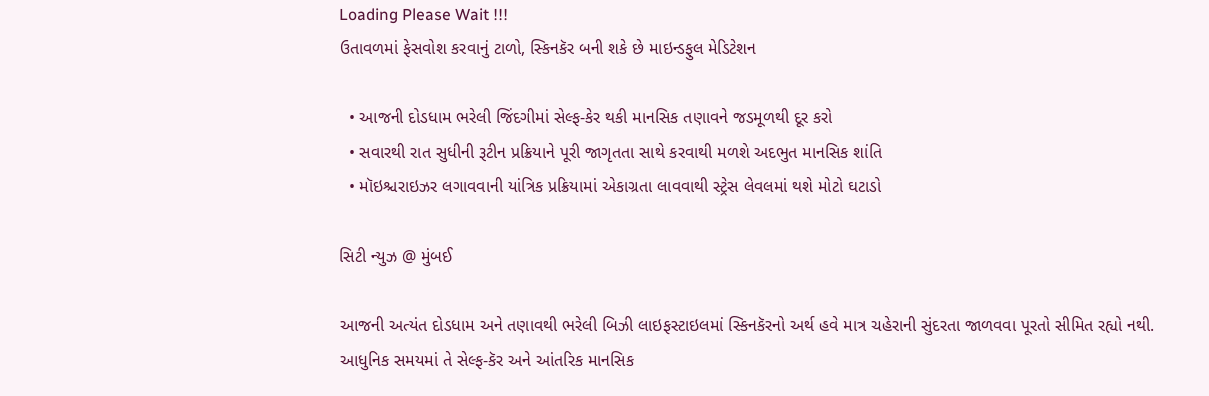Loading Please Wait !!!
ઉતાવળમાં ફેસવોશ કરવાનું ટાળો, સ્કિનકૅર બની શકે છે માઇન્ડફુલ મેડિટેશન

  • આજની દોડધામ ભરેલી જિંદગીમાં સેલ્ફ-કેર થકી માનસિક તણાવને જડમૂળથી દૂર કરો
  • સવારથી રાત સુધીની રૂટીન પ્રક્રિયાને પૂરી જાગૃતતા સાથે કરવાથી મળશે અદભુત માનસિક શાંતિ
  • મૉઇશ્ચરાઇઝર લગાવવાની યાંત્રિક પ્રક્રિયામાં એકાગ્રતા લાવવાથી સ્ટ્રેસ લેવલમાં થશે મોટો ઘટાડો

સિટી ન્યુઝ @ મુંબઈ

આજની અત્યંત દોડધામ અને તણાવથી ભરેલી બિઝી લાઇફસ્ટાઇલમાં સ્કિનકૅરનો અર્થ હવે માત્ર ચહેરાની સુંદરતા જાળવવા પૂરતો સીમિત રહ્યો નથી. આધુનિક સમયમાં તે સેલ્ફ-કૅર અને આંતરિક માનસિક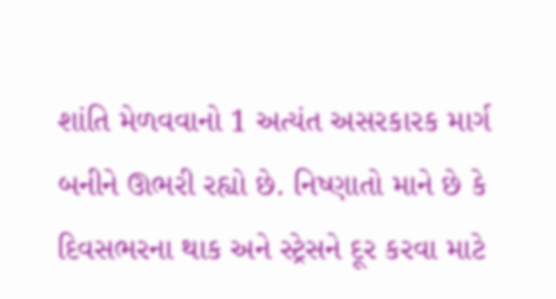શાંતિ મેળવવાનો 1 અત્યંત અસરકારક માર્ગ બનીને ઊભરી રહ્યો છે. નિષ્ણાતો માને છે કે દિવસભરના થાક અને સ્ટ્રેસને દૂર કરવા માટે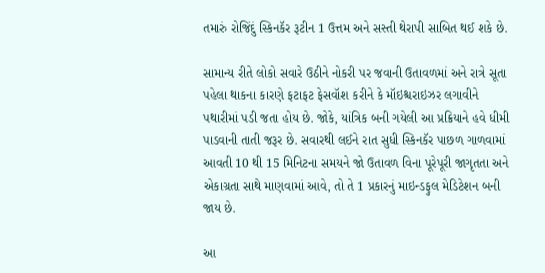તમારું રોજિંદું સ્કિનકૅર રૂટીન 1 ઉત્તમ અને સસ્તી થેરાપી સાબિત થઈ શકે છે.

સામાન્ય રીતે લોકો સવારે ઉઠીને નોકરી પર જવાની ઉતાવળમાં અને રાત્રે સૂતા પહેલા થાકના કારણે ફટાફટ ફેસવૉશ કરીને કે મૉઇશ્ચરાઇઝર લગાવીને પથારીમાં પડી જતા હોય છે. જોકે, યાંત્રિક બની ગયેલી આ પ્રક્રિયાને હવે ધીમી પાડવાની તાતી જરૂર છે. સવારથી લઈને રાત સુધી સ્કિનકૅર પાછળ ગાળવામાં આવતી 10 થી 15 મિનિટના સમયને જો ઉતાવળ વિના પૂરેપૂરી જાગૃતતા અને એકાગ્રતા સાથે માણવામાં આવે, તો તે 1 પ્રકારનું માઇન્ડફુલ મેડિટેશન બની જાય છે.

આ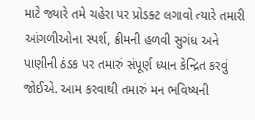માટે જ્યારે તમે ચહેરા પર પ્રોડક્ટ લગાવો ત્યારે તમારી આંગળીઓના સ્પર્શ, ક્રીમની હળવી સુગંધ અને પાણીની ઠંડક પર તમારું સંપૂર્ણ ધ્યાન કેન્દ્રિત કરવું જોઈએ. આમ કરવાથી તમારું મન ભવિષ્યની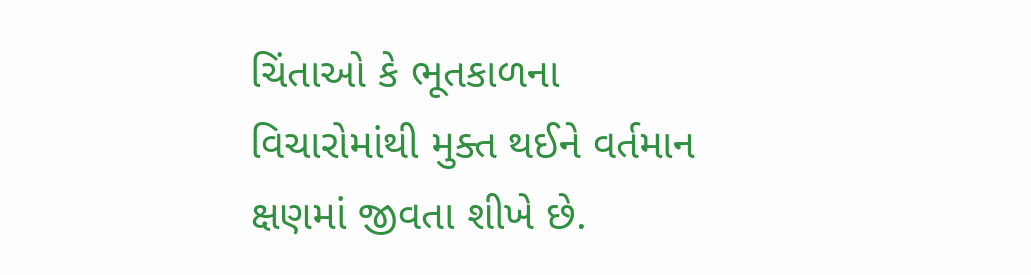ચિંતાઓ કે ભૂતકાળના વિચારોમાંથી મુક્ત થઈને વર્તમાન ક્ષણમાં જીવતા શીખે છે.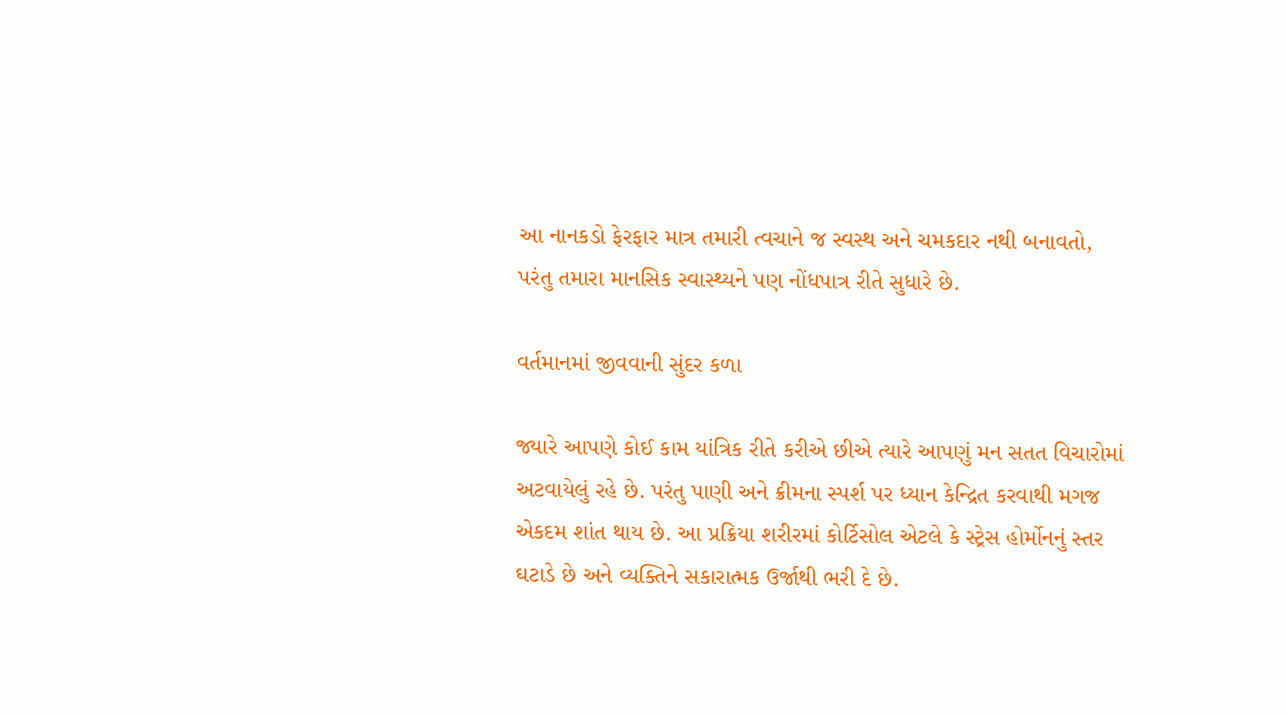આ નાનકડો ફેરફાર માત્ર તમારી ત્વચાને જ સ્વસ્થ અને ચમકદાર નથી બનાવતો, પરંતુ તમારા માનસિક સ્વાસ્થ્યને પણ નોંધપાત્ર રીતે સુધારે છે.

વર્તમાનમાં જીવવાની સુંદર કળા

જ્યારે આપણે કોઈ કામ યાંત્રિક રીતે કરીએ છીએ ત્યારે આપણું મન સતત વિચારોમાં અટવાયેલું રહે છે. પરંતુ પાણી અને ક્રીમના સ્પર્શ પર ધ્યાન કેન્દ્રિત કરવાથી મગજ એકદમ શાંત થાય છે. આ પ્રક્રિયા શરીરમાં કોર્ટિસોલ એટલે કે સ્ટ્રેસ હોર્મોનનું સ્તર ઘટાડે છે અને વ્યક્તિને સકારાત્મક ઉર્જાથી ભરી દે છે.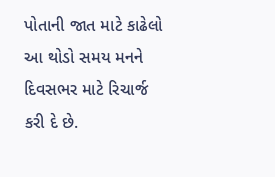પોતાની જાત માટે કાઢેલો આ થોડો સમય મનને દિવસભર માટે રિચાર્જ કરી દે છે.